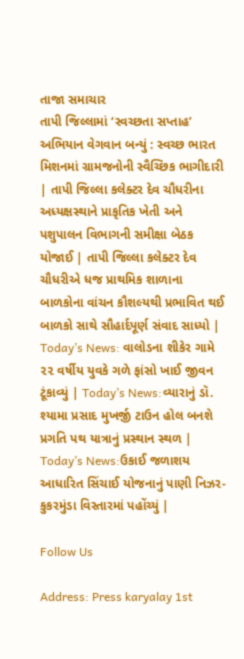તાજા સમાચાર
તાપી જિલ્લામાં ‘સ્વચ્છતા સપ્તાહ’ અભિયાન વેગવાન બન્યું : સ્વચ્છ ભારત મિશનમાં ગ્રામજનોની સ્વૈચ્છિક ભાગીદારી | તાપી જિલ્લા કલેક્ટર દેવ ચૌધરીના અધ્યક્ષસ્થાને પ્રાકૃતિક ખેતી અને પશુપાલન વિભાગની સમીક્ષા બેઠક યોજાઈ | તાપી જિલ્લા કલેક્ટર દેવ ચૌધરીએ ધજ પ્રાથમિક શાળાના બાળકોના વાંચન કૌશલ્યથી પ્રભાવિત થઈ બાળકો સાથે સૌહાર્દપૂર્ણ સંવાદ સાધ્યો | Today’s News: વાલોડના શીકેર ગામે ૨૨ વર્ષીય યુવકે ગળે ફાંસો ખાઈ જીવન ટૂંકાવ્યું | Today’s News:વ્યારાનું ડૉ. શ્યામા પ્રસાદ મુખર્જી ટાઉન હોલ બનશે પ્રગતિ પથ યાત્રાનું પ્રસ્થાન સ્થળ | Today’s News:ઉકાઈ જળાશય આધારિત સિંચાઈ યોજનાનું પાણી નિઝર-કુકરમુંડા વિસ્તારમાં પહોંચ્યું |

Follow Us

Address: Press karyalay 1st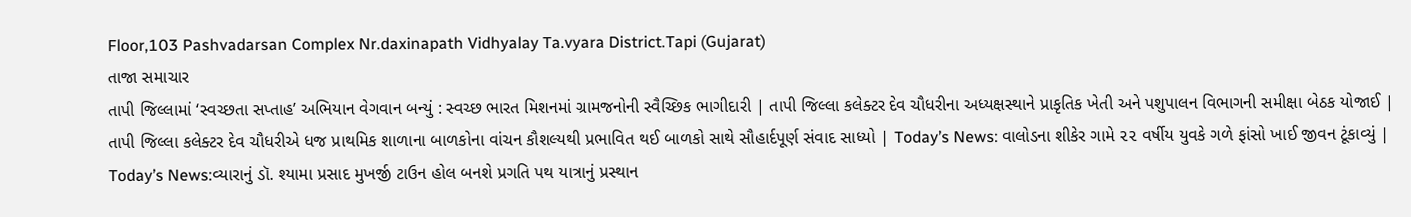Floor,103 Pashvadarsan Complex Nr.daxinapath Vidhyalay Ta.vyara District.Tapi (Gujarat)
તાજા સમાચાર
તાપી જિલ્લામાં ‘સ્વચ્છતા સપ્તાહ’ અભિયાન વેગવાન બન્યું : સ્વચ્છ ભારત મિશનમાં ગ્રામજનોની સ્વૈચ્છિક ભાગીદારી | તાપી જિલ્લા કલેક્ટર દેવ ચૌધરીના અધ્યક્ષસ્થાને પ્રાકૃતિક ખેતી અને પશુપાલન વિભાગની સમીક્ષા બેઠક યોજાઈ | તાપી જિલ્લા કલેક્ટર દેવ ચૌધરીએ ધજ પ્રાથમિક શાળાના બાળકોના વાંચન કૌશલ્યથી પ્રભાવિત થઈ બાળકો સાથે સૌહાર્દપૂર્ણ સંવાદ સાધ્યો | Today’s News: વાલોડના શીકેર ગામે ૨૨ વર્ષીય યુવકે ગળે ફાંસો ખાઈ જીવન ટૂંકાવ્યું | Today’s News:વ્યારાનું ડૉ. શ્યામા પ્રસાદ મુખર્જી ટાઉન હોલ બનશે પ્રગતિ પથ યાત્રાનું પ્રસ્થાન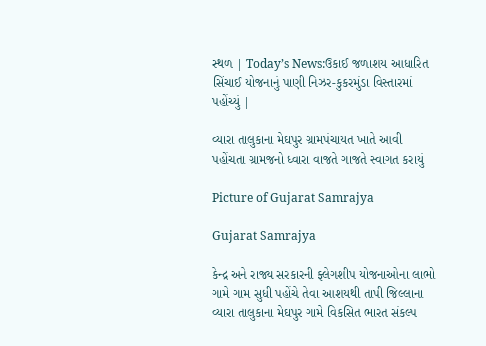સ્થળ | Today’s News:ઉકાઈ જળાશય આધારિત સિંચાઈ યોજનાનું પાણી નિઝર-કુકરમુંડા વિસ્તારમાં પહોંચ્યું |

વ્યારા તાલુકાના મેઘપુર ગ્રામપંચાયત ખાતે આવી પહોંચતા ગ્રામજનો ધ્વારા વાજતે ગાજતે સ્વાગત કરાયું

Picture of Gujarat Samrajya

Gujarat Samrajya

કેન્દ્ર અને રાજ્ય સરકારની ફ્લેગશીપ યોજનાઓના લાભો ગામે ગામ સુધી પહોંચે તેવા આશયથી તાપી જિલ્લાના વ્યારા તાલુકાના મેઘપુર ગામે વિકસિત ભારત સંકલ્પ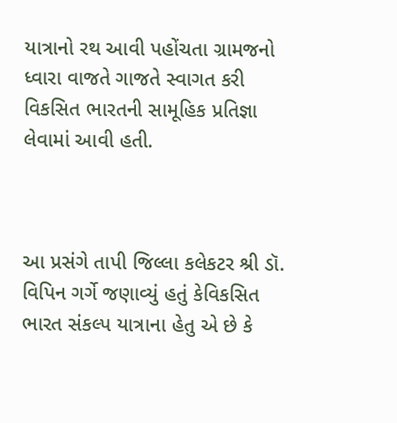યાત્રાનો રથ આવી પહોંચતા ગ્રામજનો ધ્વારા વાજતે ગાજતે સ્વાગત કરી વિકસિત ભારતની સામૂહિક પ્રતિજ્ઞા લેવામાં આવી હતી.



આ પ્રસંગે તાપી જિલ્લા કલેકટર શ્રી ડૉ. વિપિન ગર્ગે જણાવ્યું હતું કેવિકસિત ભારત સંકલ્પ યાત્રાના હેતુ એ છે કે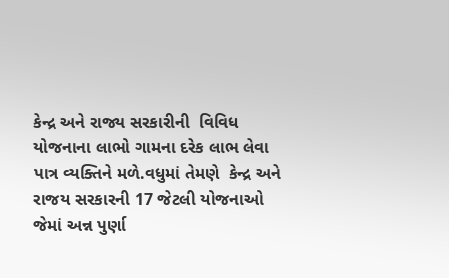કેન્દ્ર અને રાજ્ય સરકારીની  વિવિધ યોજનાના લાભો ગામના દરેક લાભ લેવા પાત્ર વ્યક્તિને મળે.વધુમાં તેમણે  કેન્દ્ર અને રાજય સરકારની 17 જેટલી યોજનાઓ જેમાં અન્ન પુર્ણા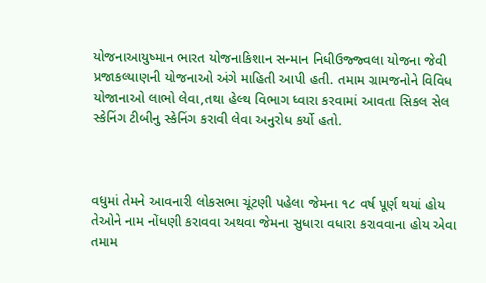યોજનાઆયુષ્માન ભારત યોજનાકિશાન સન્માન નિધીઉજ્જ્વલા યોજના જેવી પ્રજાકલ્યાણની યોજનાઓ અંગે માહિતી આપી હતી. તમામ ગ્રામજનોને વિવિધ યોજાનાઓ લાભો લેવા,તથા હેલ્થ વિભાગ ધ્વારા કરવામાં આવતા સિકલ સેલ સ્કેનિંગ ટીબીનુ સ્કેનિંગ કરાવી લેવા અનુરોધ કર્યો હતો.



વધુમાં તેમને આવનારી લોકસભા ચૂંટણી પહેલા જેમના ૧૮ વર્ષ પૂર્ણ થયાં હોય તેઓને નામ નોંધણી કરાવવા અથવા જેમના સુધારા વધારા કરાવવાના હોય એવા તમામ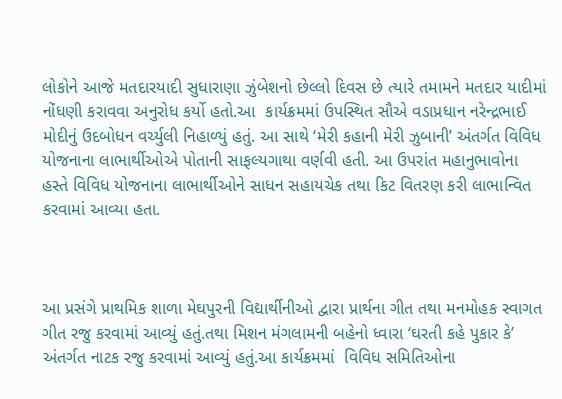લોકોને આજે મતદારયાદી સુધારાણા ઝુંબેશનો છેલ્લો દિવસ છે ત્યારે તમામને મતદાર યાદીમાં નોંધણી કરાવવા અનુરોધ કર્યો હતો.આ  કાર્યક્રમમાં ઉપસ્થિત સૌએ વડાપ્રધાન નરેન્દ્રભાઈ મોદીનું ઉદબોધન વર્ચ્યુલી નિહાળ્યું હતું. આ સાથે ‘મેરી કહાની મેરી ઝુબાની’ અંતર્ગત વિવિધ યોજનાના લાભાર્થીઓએ પોતાની સાફલ્યગાથા વર્ણવી હતી. આ ઉપરાંત મહાનુભાવોના હસ્તે વિવિધ યોજનાના લાભાર્થીઓને સાધન સહાયચેક તથા કિટ વિતરણ કરી લાભાન્વિત કરવામાં આવ્યા હતા.



આ પ્રસંગે પ્રાથમિક શાળા મેઘપુરની વિદ્યાર્થીનીઓ દ્વારા પ્રાર્થના ગીત તથા મનમોહક સ્વાગત ગીત રજુ કરવામાં આવ્યું હતું.તથા મિશન મંગલામની બહેનો ધ્વારા ‘ઘરતી કહે પુકાર કે’ અંતર્ગત નાટક રજુ કરવામાં આવ્યું હતું.આ કાર્યક્રમમાં  વિવિધ સમિતિઓના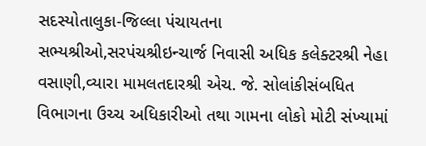સદસ્યોતાલુકા-જિલ્લા પંચાયતના સભ્યશ્રીઓ,સરપંચશ્રીઇન્ચાર્જ નિવાસી અધિક કલેક્ટરશ્રી નેહા વસાણી,વ્યારા મામલતદારશ્રી એચ. જે. સોલાંકીસંબધિત વિભાગના ઉચ્ચ અધિકારીઓ તથા ગામના લોકો મોટી સંખ્યામાં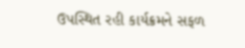ઉપસ્થિત રહી કાર્યક્રમને સફળ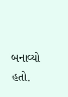બનાવ્યો હતો.